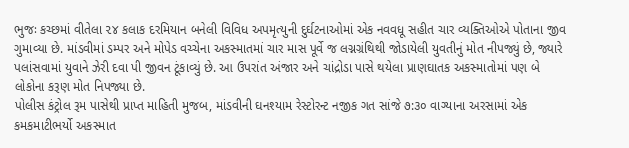ભુજઃ કચ્છમાં વીતેલા ૨૪ કલાક દરમિયાન બનેલી વિવિધ અપમૃત્યુની દુર્ઘટનાઓમાં એક નવવધૂ સહીત ચાર વ્યક્તિઓએ પોતાના જીવ ગુમાવ્યા છે. માંડવીમાં ડમ્પર અને મોપેડ વચ્ચેના અકસ્માતમાં ચાર માસ પૂર્વે જ લગ્નગ્રંથિથી જોડાયેલી યુવતીનું મોત નીપજ્યું છે, જ્યારે પલાંસવામાં યુવાને ઝેરી દવા પી જીવન ટૂંકાવ્યું છે. આ ઉપરાંત અંજાર અને ચાંદ્રોડા પાસે થયેલા પ્રાણઘાતક અકસ્માતોમાં પણ બે લોકોના કરૂણ મોત નિપજ્યા છે.
પોલીસ કંટ્રોલ રૂમ પાસેથી પ્રાપ્ત માહિતી મુજબ, માંડવીની ઘનશ્યામ રેસ્ટોરન્ટ નજીક ગત સાંજે ૭:૩૦ વાગ્યાના અરસામાં એક કમકમાટીભર્યો અકસ્માત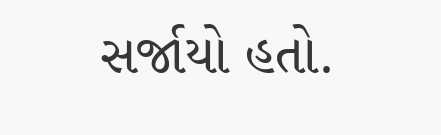સર્જાયો હતો.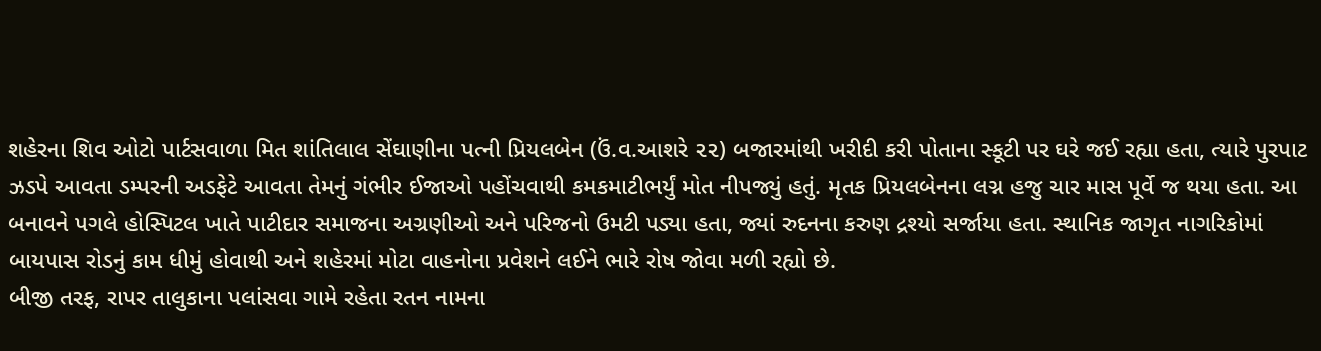શહેરના શિવ ઓટો પાર્ટસવાળા મિત શાંતિલાલ સેંઘાણીના પત્ની પ્રિયલબેન (ઉં.વ.આશરે ૨૨) બજારમાંથી ખરીદી કરી પોતાના સ્કૂટી પર ઘરે જઈ રહ્યા હતા, ત્યારે પુરપાટ ઝડપે આવતા ડમ્પરની અડફેટે આવતા તેમનું ગંભીર ઈજાઓ પહોંચવાથી કમકમાટીભર્યું મોત નીપજ્યું હતું. મૃતક પ્રિયલબેનના લગ્ન હજુ ચાર માસ પૂર્વે જ થયા હતા. આ બનાવને પગલે હોસ્પિટલ ખાતે પાટીદાર સમાજના અગ્રણીઓ અને પરિજનો ઉમટી પડ્યા હતા, જ્યાં રુદનના કરુણ દ્રશ્યો સર્જાયા હતા. સ્થાનિક જાગૃત નાગરિકોમાં બાયપાસ રોડનું કામ ધીમું હોવાથી અને શહેરમાં મોટા વાહનોના પ્રવેશને લઈને ભારે રોષ જોવા મળી રહ્યો છે.
બીજી તરફ, રાપર તાલુકાના પલાંસવા ગામે રહેતા રતન નામના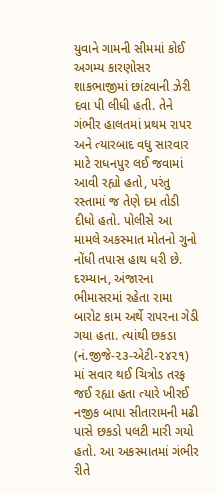યુવાને ગામની સીમમાં કોઈ અગમ્ય કારણોસર શાકભાજીમાં છાંટવાની ઝેરી દવા પી લીધી હતી. તેને ગંભીર હાલતમાં પ્રથમ રાપર અને ત્યારબાદ વધુ સારવાર માટે રાધનપુર લઈ જવામાં આવી રહ્યો હતો, પરંતુ રસ્તામાં જ તેણે દમ તોડી દીધો હતો. પોલીસે આ મામલે અકસ્માત મોતનો ગુનો નોંધી તપાસ હાથ ધરી છે.
દરમ્યાન, અંજારના ભીમાસરમાં રહેતા રામા બારોટ કામ અર્થે રાપરના ગેડી ગયા હતા. ત્યાંથી છકડા (નં.જીજે-૨૩-એટી-૨૪૨૧) માં સવાર થઈ ચિત્રોડ તરફ જઈ રહ્યા હતા ત્યારે ખીરઈ નજીક બાપા સીતારામની મઢી પાસે છકડો પલટી મારી ગયો હતો. આ અકસ્માતમાં ગંભીર રીતે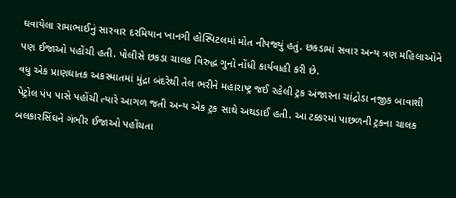ઘવાયેલા રામાભાઈનું સારવાર દરમિયાન ખાનગી હોસ્પિટલમાં મોત નીપજ્યું હતું. છકડામાં સવાર અન્ય ત્રણ મહિલાઓને પણ ઈજાઓ પહોંચી હતી. પોલીસે છકડા ચાલક વિરુદ્ધ ગુનો નોંધી કાર્યવાહી કરી છે.
વધુ એક પ્રાણઘાતક અકસ્માતમાં મુંદ્રા બંદરેથી તેલ ભરીને મહારાષ્ટ્ર જઈ રહેલી ટ્રક અંજારના ચાંદ્રોડા નજીક બાવાશી પેટ્રોલ પંપ પાસે પહોંચી ત્યારે આગળ જતી અન્ય એક ટ્રક સાથે અથડાઈ હતી. આ ટક્કરમાં પાછળની ટ્રકના ચાલક બલકારસિંઘને ગંભીર ઈજાઓ પહોંચતા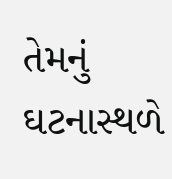તેમનું ઘટનાસ્થળે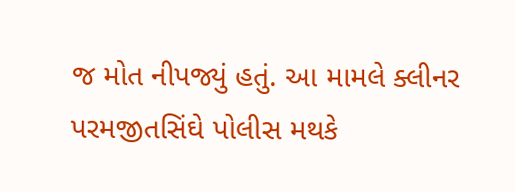જ મોત નીપજ્યું હતું. આ મામલે ક્લીનર પરમજીતસિંઘે પોલીસ મથકે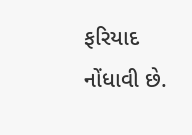ફરિયાદ નોંધાવી છે.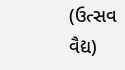(ઉત્સવ વૈદ્ય)